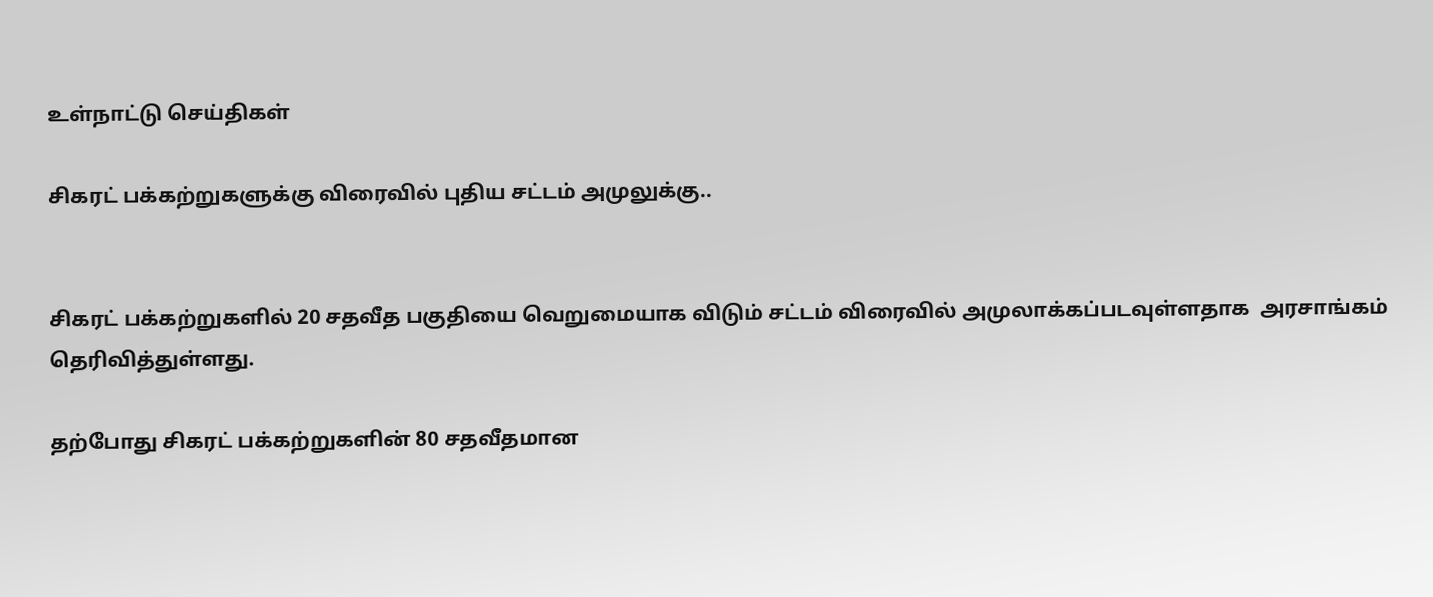உள்நாட்டு செய்திகள்

சிகரட் பக்கற்றுகளுக்கு விரைவில் புதிய சட்டம் அமுலுக்கு..


சிகரட் பக்கற்றுகளில் 20 சதவீத பகுதியை வெறுமையாக விடும் சட்டம் விரைவில் அமுலாக்கப்படவுள்ளதாக  அரசாங்கம் தெரிவித்துள்ளது.

தற்போது சிகரட் பக்கற்றுகளின் 80 சதவீதமான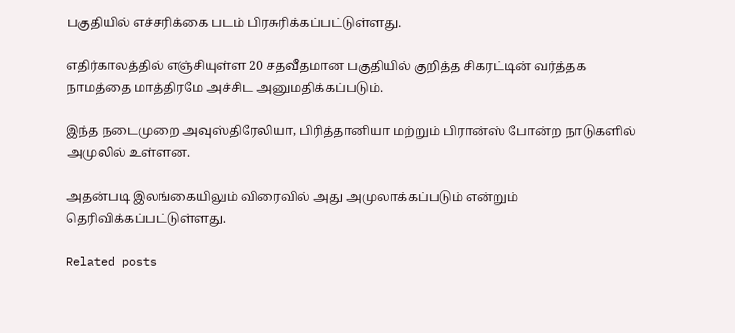பகுதியில் எச்சரிக்கை படம் பிரசுரிக்கப்பட்டுள்ளது.

எதிர்காலத்தில் எஞ்சியுள்ள 20 சதவீதமான பகுதியில் குறித்த சிகரட்டின் வர்த்தக நாமத்தை மாத்திரமே அச்சிட அனுமதிக்கப்படும்.

இந்த நடைமுறை அவுஸ்திரேலியா, பிரித்தானியா மற்றும் பிரான்ஸ் போன்ற நாடுகளில் அமுலில் உள்ளன.

அதன்படி இலங்கையிலும் விரைவில் அது அமுலாக்கப்படும் என்றும் தெரிவிக்கப்பட்டுள்ளது.

Related posts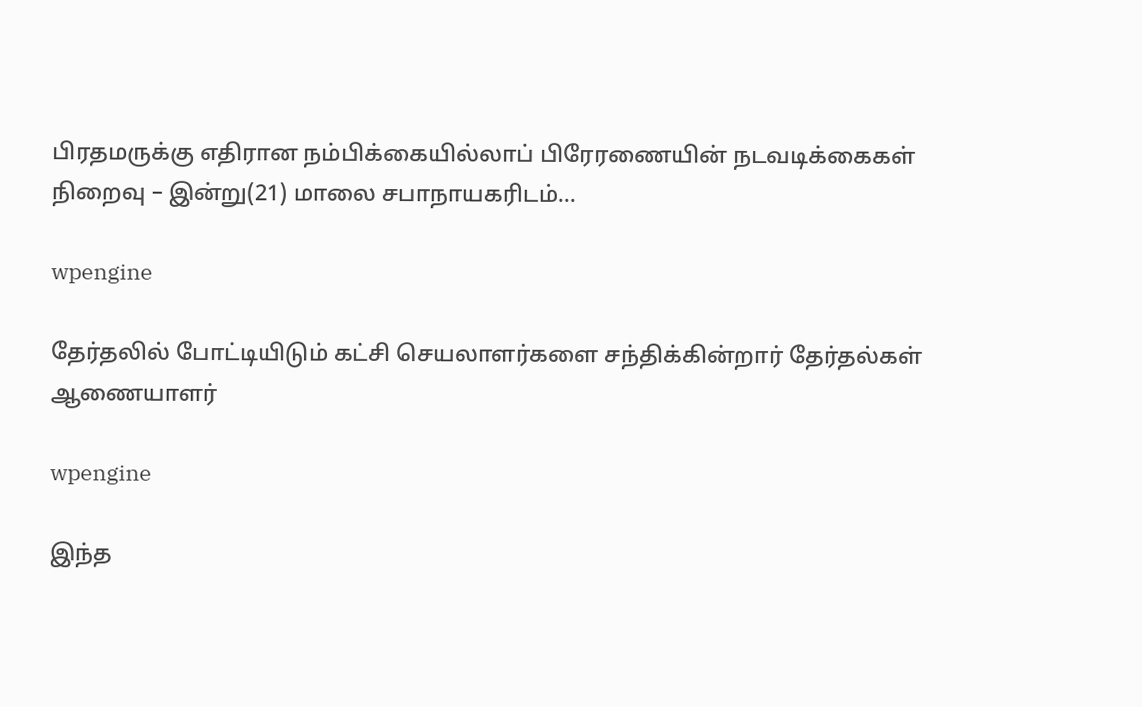பிரதமருக்கு எதிரான நம்பிக்கையில்லாப் பிரேரணையின் நடவடிக்கைகள் நிறைவு – இன்று(21) மாலை சபாநாயகரிடம்…

wpengine

தேர்தலில் போட்டியிடும் கட்சி செயலாளர்களை சந்திக்கின்றார் தேர்தல்கள் ஆணையாளர்

wpengine

இந்த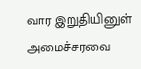வார இறுதியினுள் அமைச்சரவை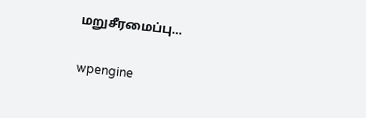மறுசீரமைப்பு…

wpengine